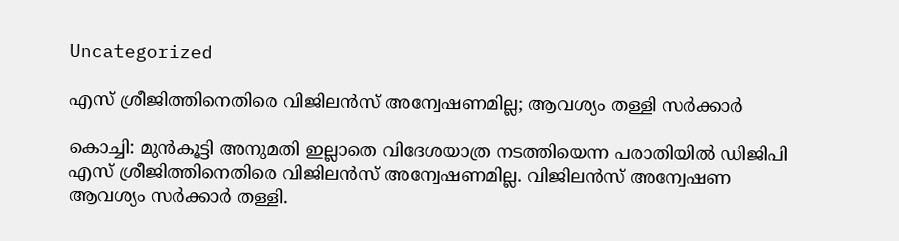Uncategorized

എസ് ശ്രീജിത്തിനെതിരെ വിജിലന്‍സ് അന്വേഷണമില്ല; ആവശ്യം തള്ളി സര്‍ക്കാര്‍

കൊച്ചി: മുന്‍കൂട്ടി അനുമതി ഇല്ലാതെ വിദേശയാത്ര നടത്തിയെന്ന പരാതിയില്‍ ഡിജിപി എസ് ശ്രീജിത്തിനെതിരെ വിജിലന്‍സ് അന്വേഷണമില്ല. വിജിലന്‍സ് അന്വേഷണ ആവശ്യം സര്‍ക്കാര്‍ തള്ളി.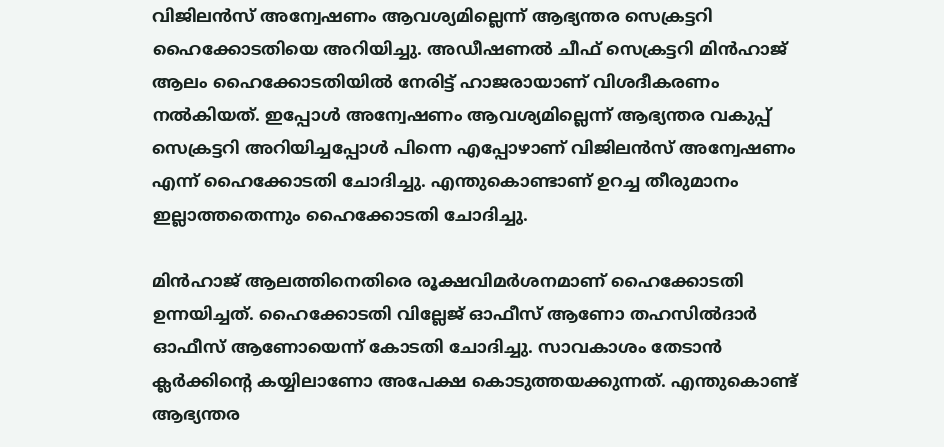വിജിലന്‍സ് അന്വേഷണം ആവശ്യമില്ലെന്ന് ആഭ്യന്തര സെക്രട്ടറി ഹൈക്കോടതിയെ അറിയിച്ചു. അഡീഷണല്‍ ചീഫ് സെക്രട്ടറി മിന്‍ഹാജ് ആലം ഹൈക്കോടതിയില്‍ നേരിട്ട് ഹാജരായാണ് വിശദീകരണം നല്‍കിയത്. ഇപ്പോള്‍ അന്വേഷണം ആവശ്യമില്ലെന്ന് ആഭ്യന്തര വകുപ്പ് സെക്രട്ടറി അറിയിച്ചപ്പോള്‍ പിന്നെ എപ്പോഴാണ് വിജിലന്‍സ് അന്വേഷണം എന്ന് ഹൈക്കോടതി ചോദിച്ചു. എന്തുകൊണ്ടാണ് ഉറച്ച തീരുമാനം ഇല്ലാത്തതെന്നും ഹൈക്കോടതി ചോദിച്ചു.

മിന്‍ഹാജ് ആലത്തിനെതിരെ രൂക്ഷവിമര്‍ശനമാണ് ഹൈക്കോടതി ഉന്നയിച്ചത്. ഹൈക്കോടതി വില്ലേജ് ഓഫീസ് ആണോ തഹസില്‍ദാര്‍ ഓഫീസ് ആണോയെന്ന് കോടതി ചോദിച്ചു. സാവകാശം തേടാന്‍ ക്ലര്‍ക്കിന്റെ കയ്യിലാണോ അപേക്ഷ കൊടുത്തയക്കുന്നത്. എന്തുകൊണ്ട് ആഭ്യന്തര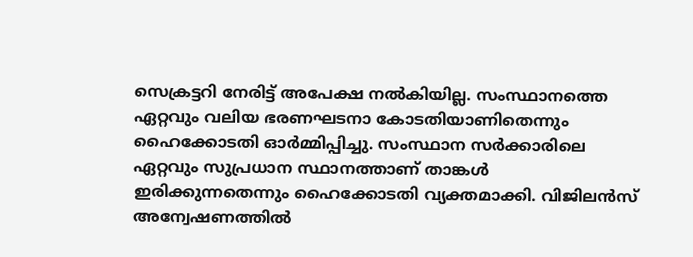സെക്രട്ടറി നേരിട്ട് അപേക്ഷ നല്‍കിയില്ല. സംസ്ഥാനത്തെ ഏറ്റവും വലിയ ഭരണഘടനാ കോടതിയാണിതെന്നും ഹൈക്കോടതി ഓര്‍മ്മിപ്പിച്ചു. സംസ്ഥാന സര്‍ക്കാരിലെ ഏറ്റവും സുപ്രധാന സ്ഥാനത്താണ് താങ്കള്‍ ഇരിക്കുന്നതെന്നും ഹൈക്കോടതി വ്യക്തമാക്കി. വിജിലന്‍സ് അന്വേഷണത്തില്‍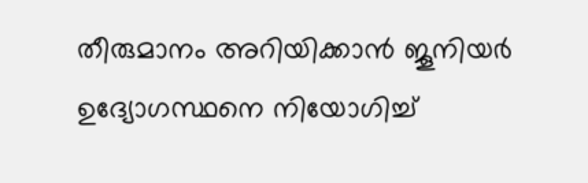തീരുമാനം അറിയിക്കാന്‍ ജൂനിയര്‍ ഉദ്യോഗസ്ഥനെ നിയോഗിച്ച്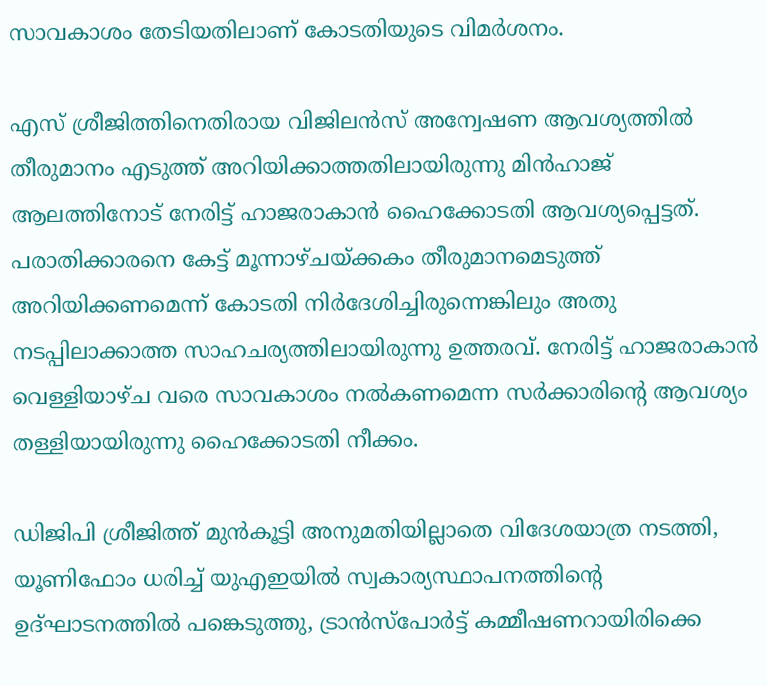സാവകാശം തേടിയതിലാണ് കോടതിയുടെ വിമര്‍ശനം.

എസ് ശ്രീജിത്തിനെതിരായ വിജിലന്‍സ് അന്വേഷണ ആവശ്യത്തില്‍ തീരുമാനം എടുത്ത് അറിയിക്കാത്തതിലായിരുന്നു മിന്‍ഹാജ് ആലത്തിനോട് നേരിട്ട് ഹാജരാകാന്‍ ഹൈക്കോടതി ആവശ്യപ്പെട്ടത്. പരാതിക്കാരനെ കേട്ട് മൂന്നാഴ്ചയ്ക്കകം തീരുമാനമെടുത്ത് അറിയിക്കണമെന്ന് കോടതി നിര്‍ദേശിച്ചിരുന്നെങ്കിലും അതു നടപ്പിലാക്കാത്ത സാഹചര്യത്തിലായിരുന്നു ഉത്തരവ്. നേരിട്ട് ഹാജരാകാന്‍ വെള്ളിയാഴ്ച വരെ സാവകാശം നല്‍കണമെന്ന സര്‍ക്കാരിന്റെ ആവശ്യം തള്ളിയായിരുന്നു ഹൈക്കോടതി നീക്കം.

ഡിജിപി ശ്രീജിത്ത് മുന്‍കൂട്ടി അനുമതിയില്ലാതെ വിദേശയാത്ര നടത്തി, യൂണിഫോം ധരിച്ച് യുഎഇയില്‍ സ്വകാര്യസ്ഥാപനത്തിന്റെ ഉദ്ഘാടനത്തില്‍ പങ്കെടുത്തു, ട്രാന്‍സ്‌പോര്‍ട്ട് കമ്മീഷണറായിരിക്കെ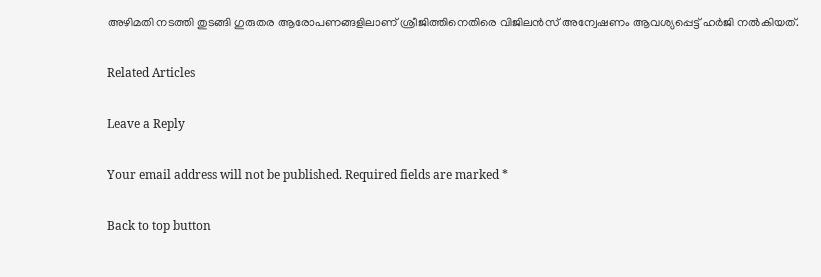അഴിമതി നടത്തി തുടങ്ങി ഗുരുതര ആരോപണങ്ങളിലാണ് ശ്രീജിത്തിനെതിരെ വിജിലന്‍സ് അന്വേഷണം ആവശ്യപ്പെട്ട് ഹര്‍ജി നല്‍കിയത്.

Related Articles

Leave a Reply

Your email address will not be published. Required fields are marked *

Back to top button